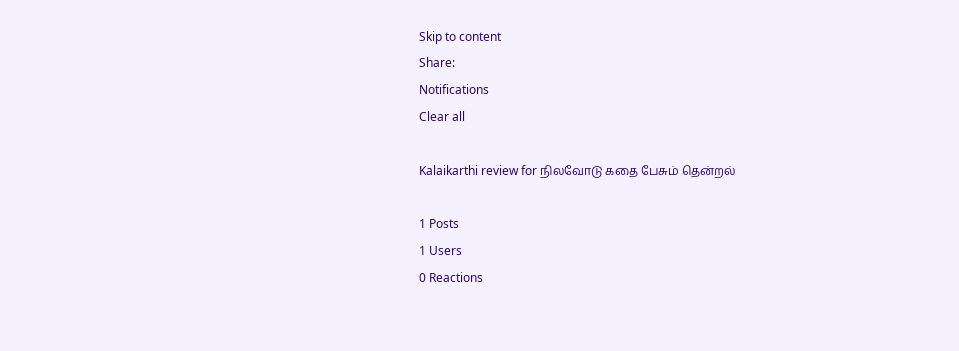Skip to content
Share:
Notifications
Clear all

Kalaikarthi review for நிலவோடு கதை பேசும் தென்றல்

1 Posts
1 Users
0 Reactions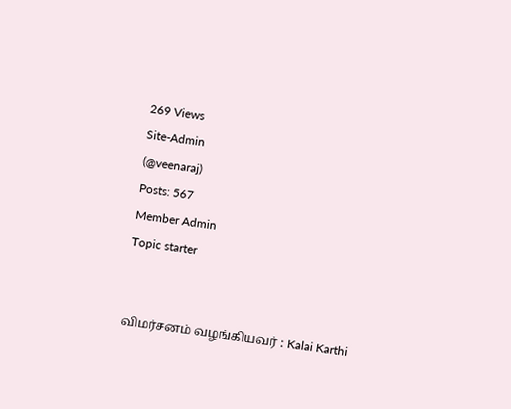269 Views
Site-Admin
(@veenaraj)
Posts: 567
Member Admin
Topic starter


விமர்சனம் வழங்கியவர் : Kalai Karthi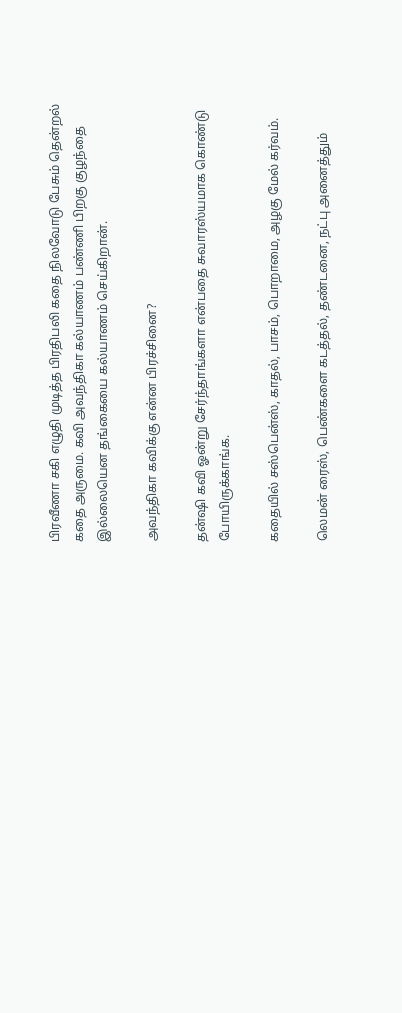பிரவீணா சகி எழுதி முடித்த பிரதிபலி கதை நிலவோடு பேசும் தென்றல் கதை அருமை. கவி அவந்திகா கல்யாணம் பண்ணி பிறகு குழந்தை இல்லையென தங்கையை கல்யாணம் செய்கிறான்.

அவந்திகா கவிக்கு என்ன பிரச்சினை?

தன்ஷி கவி ஓன்று சேர்ந்தாங்களா என்பதை சுவாரஸ்யமாக கொண்டு போயிருக்காங்க.

கதையில் சஸ்பென்ஸ், காதல், பாசம், பொறாமை, அழகு மேல் கர்வம்.

லெமன் ரைஸ், பெண்களை கடத்தல், தண்டனை, நட்பு அனைத்தும்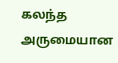கலந்த அருமையான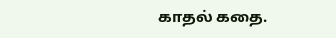காதல் கதை.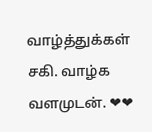வாழ்த்துக்கள் சகி. வாழ்க வளமுடன். ❤❤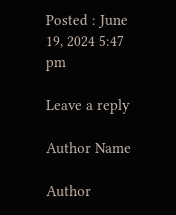Posted : June 19, 2024 5:47 pm

Leave a reply

Author Name

Author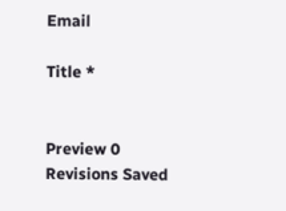Email

Title *


Preview 0 Revisions Saved